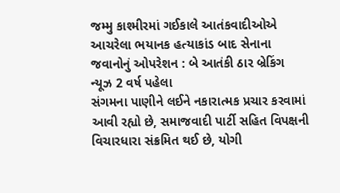જમ્મુ કાશ્મીરમાં ગઈકાલે આતંકવાદીઓએ આચરેલા ભયાનક હત્યાકાંડ બાદ સેનાના જવાનોનું ઓપરેશન : બે આતંકી ઠાર બ્રેકિંગ ન્યૂઝ 2 વર્ષ પહેલા
સંગમના પાણીને લઈને નકારાત્મક પ્રચાર કરવામાં આવી રહ્યો છે, સમાજવાદી પાર્ટી સહિત વિપક્ષની વિચારધારા સંક્રમિત થઈ છે, યોગી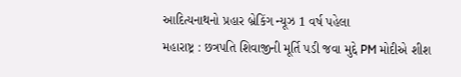આદિત્યનાથનો પ્રહાર બ્રેકિંગ ન્યૂઝ 1 વર્ષ પહેલા
મહારાષ્ટ્ર : છત્રપતિ શિવાજીની મૂર્તિ પડી જવા મુદ્દે PM મોદીએ શીશ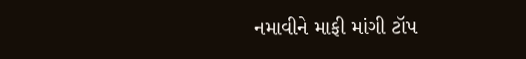નમાવીને માફી માંગી ટૉપ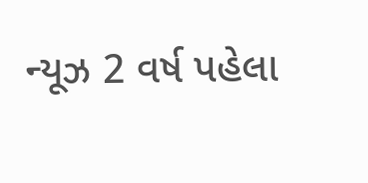ન્યૂઝ 2 વર્ષ પહેલા